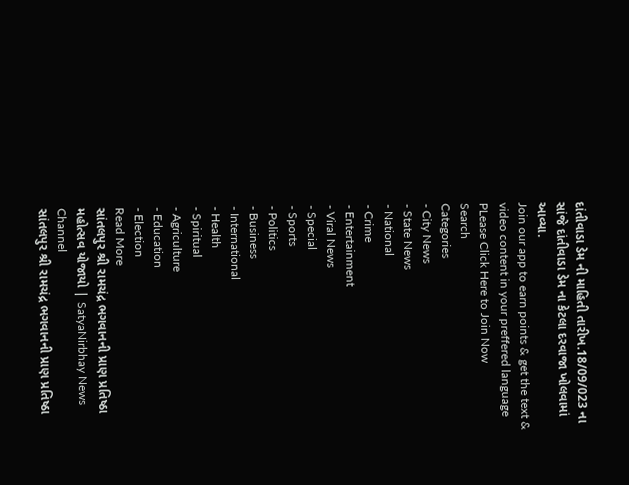દાંતીવાડા ડેમ ની માહિતી તારીખ.18/09/023 ના સાંજે દાંતીવાડા ડેમ ના કેટલા દરવાજા ખોલવામાં આવ્યા.
Join our app to earn points & get the text & video content in your preffered language
PLease Click Here to Join Now
Search
Categories
- City News
- State News
- National
- Crime
- Entertainment
- Viral News
- Special
- Sports
- Politics
- Business
- International
- Health
- Spiritual
- Agriculture
- Education
- Election
Read More
સાંતલપુર શ્રી રામચંદ્ર ભગવાનની પ્રાણ પ્રતિષ્ઠા મહોત્સવ યોજાયો | SatyaNirbhay News Channel
સાંતલપુર શ્રી રામચંદ્ર ભગવાનની પ્રાણ પ્રતિષ્ઠા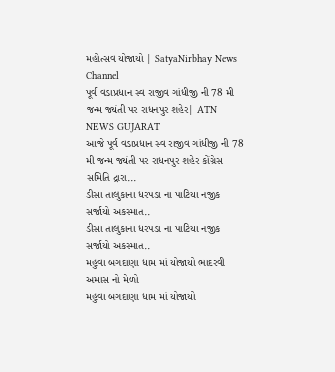મહોત્સવ યોજાયો | SatyaNirbhay News Channel
પૂર્વ વડાપ્રધાન સ્વ રાજીવ ગાંધીજી ની 78 મી જન્મ જ્યંતી પર રાધનપુર શહેર| ATN NEWS GUJARAT
આજે પૂર્વ વડાપ્રધાન સ્વ રાજીવ ગાંધીજી ની 78 મી જન્મ જ્યંતી પર રાધનપુર શહેર કોંગ્રેસ સમિતિ દ્રારા...
ડીસા તાલુકાના ધરપડા ના પાટિયા નજીક સર્જાયો અકસ્માત..
ડીસા તાલુકાના ધરપડા ના પાટિયા નજીક સર્જાયો અકસ્માત..
મહુવા બગદાણા ધામ માં યોજાયો ભાદરવી અમાસ નો મેળો
મહુવા બગદાણા ધામ માં યોજાયો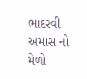ભાદરવી અમાસ નો મેળો